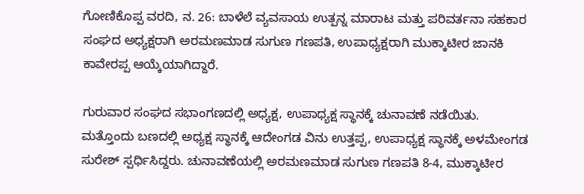ಗೋಣಿಕೊಪ್ಪ ವರದಿ, ನ. 26: ಬಾಳೆಲೆ ವ್ಯವಸಾಯ ಉತ್ಪನ್ನ ಮಾರಾಟ ಮತ್ತು ಪರಿವರ್ತನಾ ಸಹಕಾರ ಸಂಘದ ಅಧ್ಯಕ್ಷರಾಗಿ ಅರಮಣಮಾಡ ಸುಗುಣ ಗಣಪತಿ, ಉಪಾಧ್ಯಕ್ಷರಾಗಿ ಮುಕ್ಕಾಟೀರ ಜಾನಕಿ ಕಾವೇರಪ್ಪ ಆಯ್ಕೆಯಾಗಿದ್ದಾರೆ.

ಗುರುವಾರ ಸಂಘದ ಸಭಾಂಗಣದಲ್ಲಿ ಅಧ್ಯಕ್ಷ, ಉಪಾಧ್ಯಕ್ಷ ಸ್ಥಾನಕ್ಕೆ ಚುನಾವಣೆ ನಡೆಯಿತು. ಮತ್ತೊಂದು ಬಣದಲ್ಲಿ ಅಧ್ಯಕ್ಷ ಸ್ಥಾನಕ್ಕೆ ಆದೇಂಗಡ ವಿನು ಉತ್ತಪ್ಪ, ಉಪಾಧ್ಯಕ್ಷ ಸ್ಥಾನಕ್ಕೆ ಅಳಮೇಂಗಡ ಸುರೇಶ್ ಸ್ಪರ್ಧಿಸಿದ್ದರು. ಚುನಾವಣೆಯಲ್ಲಿ ಅರಮಣಮಾಡ ಸುಗುಣ ಗಣಪತಿ 8-4, ಮುಕ್ಕಾಟೀರ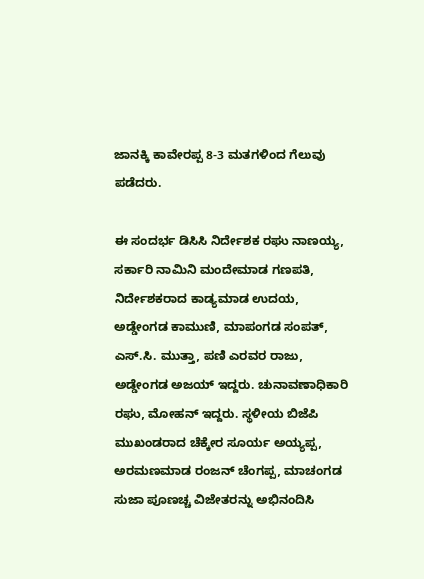ಜಾನಕ್ಕಿ ಕಾವೇರಪ್ಪ 8-3 ಮತಗಳಿಂದ ಗೆಲುವು ಪಡೆದರು.

ಈ ಸಂದರ್ಭ ಡಿಸಿಸಿ ನಿರ್ದೇಶಕ ರಘು ನಾಣಯ್ಯ, ಸರ್ಕಾರಿ ನಾಮಿನಿ ಮಂದೇಮಾಡ ಗಣಪತಿ, ನಿರ್ದೇಶಕರಾದ ಕಾಡ್ಯಮಾಡ ಉದಯ, ಅಡ್ಡೇಂಗಡ ಕಾಮುಣಿ, ಮಾಪಂಗಡ ಸಂಪತ್, ಎಸ್.ಸಿ. ಮುತ್ತಾ, ಪಣಿ ಎರವರ ರಾಜು, ಅಡ್ಡೇಂಗಡ ಅಜಯ್ ಇದ್ದರು. ಚುನಾವಣಾಧಿಕಾರಿ ರಘು, ಮೋಹನ್ ಇದ್ದರು. ಸ್ಥಳೀಯ ಬಿಜೆಪಿ ಮುಖಂಡರಾದ ಚೆಕ್ಕೇರ ಸೂರ್ಯ ಅಯ್ಯಪ್ಪ, ಅರಮಣಮಾಡ ರಂಜನ್ ಚೆಂಗಪ್ಪ, ಮಾಚಂಗಡ ಸುಜಾ ಪೂಣಚ್ಚ ವಿಜೇತರನ್ನು ಅಭಿನಂದಿಸಿ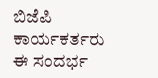ಬಿಜೆಪಿ ಕಾರ್ಯಕರ್ತರು ಈ ಸಂದರ್ಭ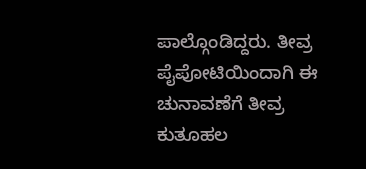ಪಾಲ್ಗೊಂಡಿದ್ದರು. ತೀವ್ರ ಪೈಪೋಟಿಯಿಂದಾಗಿ ಈ ಚುನಾವಣೆಗೆ ತೀವ್ರ ಕುತೂಹಲ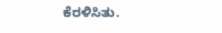ಕೆರಳಿಸಿತು.